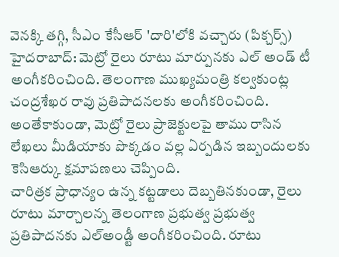వెనక్కి తగ్గి, సీఎం కేసీఆర్ 'దారి'లోకి వచ్చారు (పిక్చర్స్)
హైదరాబాద్: మెట్రో రైలు రూటు మార్పునకు ఎల్ అండ్ టీ అంగీకరించింది. తెలంగాణ ముఖ్యమంత్రి కల్వకుంట్ల చంద్రశేఖర రావు ప్రతిపాదనలకు అంగీకరించింది. అంతేకాకుండా, మెట్రో రైలు ప్రాజెక్టులపై తాము రాసిన లేఖలు మీడియాకు పొక్కడం వల్ల ఏర్పడిన ఇబ్బందులకు కెసిఆర్కు క్షమాపణలు చెప్పింది.
చారిత్రక ప్రాధాన్యం ఉన్న కట్టడాలు దెబ్బతినకుండా, రైలు రూటు మార్చాలన్న తెలంగాణ ప్రభుత్వ ప్రభుత్వ ప్రతిపాదనకు ఎల్అండ్టీ అంగీకరించింది. రూటు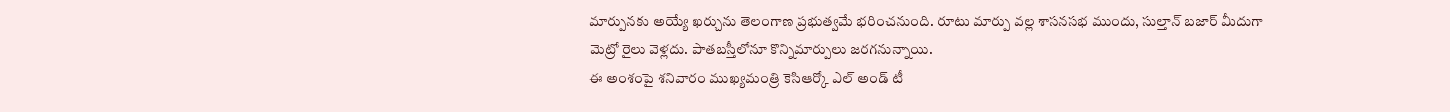మార్పునకు అయ్యే ఖర్చును తెలంగాణ ప్రభుత్వమే భరించనుంది. రూటు మార్పు వల్ల శాసనసభ ముందు, సుల్తాన్ బజార్ మీదుగా మెట్రో రైలు వెళ్లదు. పాతబస్తీలోనూ కొన్నిమార్పులు జరగనున్నాయి.
ఈ అంశంపై శనివారం ముఖ్యమంత్రి కెసిఆర్కో ఎల్ అండ్ టీ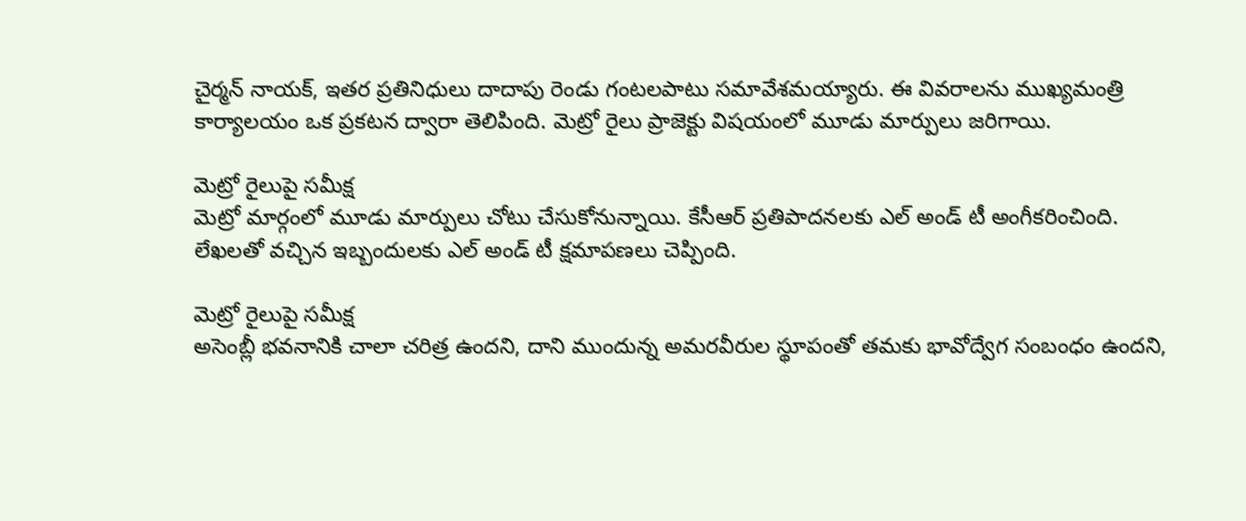చైర్మన్ నాయక్, ఇతర ప్రతినిధులు దాదాపు రెండు గంటలపాటు సమావేశమయ్యారు. ఈ వివరాలను ముఖ్యమంత్రి కార్యాలయం ఒక ప్రకటన ద్వారా తెలిపింది. మెట్రో రైలు ప్రాజెక్టు విషయంలో మూడు మార్పులు జరిగాయి.

మెట్రో రైలుపై సమీక్ష
మెట్రో మార్గంలో మూడు మార్పులు చోటు చేసుకోనున్నాయి. కేసీఆర్ ప్రతిపాదనలకు ఎల్ అండ్ టీ అంగీకరించింది. లేఖలతో వచ్చిన ఇబ్బందులకు ఎల్ అండ్ టీ క్షమాపణలు చెప్పింది.

మెట్రో రైలుపై సమీక్ష
అసెంబ్లీ భవనానికి చాలా చరిత్ర ఉందని, దాని ముందున్న అమరవీరుల స్థూపంతో తమకు భావోద్వేగ సంబంధం ఉందని,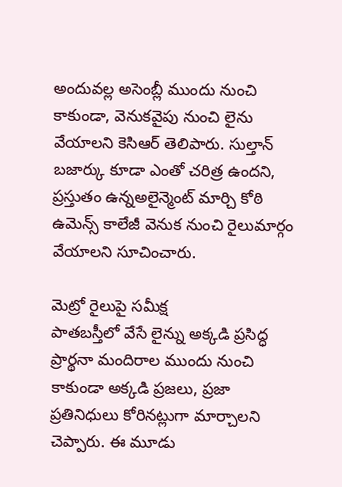అందువల్ల అసెంబ్లీ ముందు నుంచి కాకుండా, వెనుకవైపు నుంచి లైను వేయాలని కెసిఆర్ తెలిపారు. సుల్తాన్ బజార్కు కూడా ఎంతో చరిత్ర ఉందని, ప్రస్తుతం ఉన్నఅలైన్మెంట్ మార్చి కోఠి ఉమెన్స్ కాలేజీ వెనుక నుంచి రైలుమార్గం వేయాలని సూచించారు.

మెట్రో రైలుపై సమీక్ష
పాతబస్తీలో వేసే లైన్ను అక్కడి ప్రసిద్ధ ప్రార్థనా మందిరాల ముందు నుంచి కాకుండా అక్కడి ప్రజలు, ప్రజా ప్రతినిధులు కోరినట్లుగా మార్చాలని చెప్పారు. ఈ మూడు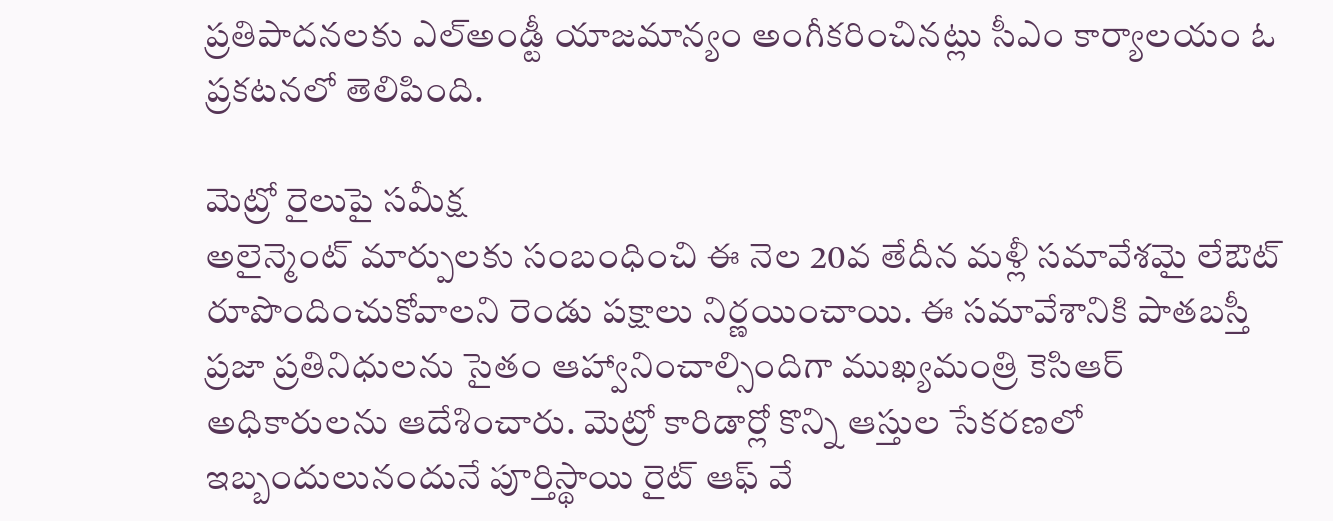ప్రతిపాదనలకు ఎల్అండ్టీ యాజమాన్యం అంగీకరించినట్లు సీఎం కార్యాలయం ఓ ప్రకటనలో తెలిపింది.

మెట్రో రైలుపై సమీక్ష
అలైన్మెంట్ మార్పులకు సంబంధించి ఈ నెల 20వ తేదీన మళ్లీ సమావేశమై లేఔట్ రూపొందించుకోవాలని రెండు పక్షాలు నిర్ణయించాయి. ఈ సమావేశానికి పాతబస్తీ ప్రజా ప్రతినిధులను సైతం ఆహ్వానించాల్సిందిగా ముఖ్యమంత్రి కెసిఆర్ అధికారులను ఆదేశించారు. మెట్రో కారిడార్లో కొన్ని ఆస్తుల సేకరణలో ఇబ్బందులునందునే పూర్తిస్థాయి రైట్ ఆఫ్ వే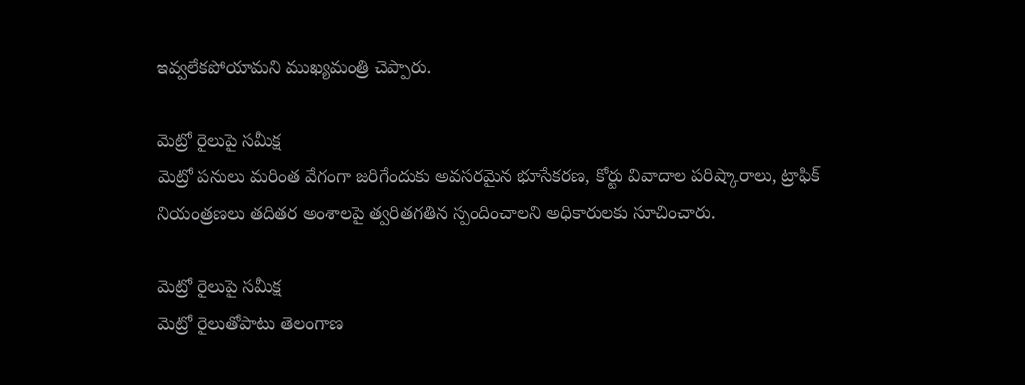ఇవ్వలేకపోయామని ముఖ్యమంత్రి చెప్పారు.

మెట్రో రైలుపై సమీక్ష
మెట్రో పనులు మరింత వేగంగా జరిగేందుకు అవసరమైన భూసేకరణ, కోర్టు వివాదాల పరిష్కారాలు, ట్రాఫిక్ నియంత్రణలు తదితర అంశాలపై త్వరితగతిన స్పందించాలని అధికారులకు సూచించారు.

మెట్రో రైలుపై సమీక్ష
మెట్రో రైలుతోపాటు తెలంగాణ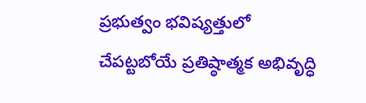ప్రభుత్వం భవిష్యత్తులో చేపట్టబోయే ప్రతిష్ఠాత్మక అభివృద్ధి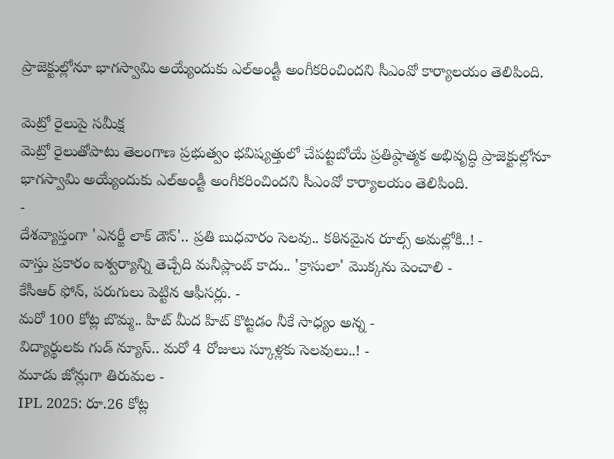ప్రాజెక్టుల్లోనూ భాగస్వామి అయ్యేందుకు ఎల్అండ్టీ అంగీకరించిందని సీఎంవో కార్యాలయం తెలిపింది.

మెట్రో రైలుపై సమీక్ష
మెట్రో రైలుతోపాటు తెలంగాణ ప్రభుత్వం భవిష్యత్తులో చేపట్టబోయే ప్రతిష్ఠాత్మక అభివృద్ధి ప్రాజెక్టుల్లోనూ భాగస్వామి అయ్యేందుకు ఎల్అండ్టీ అంగీకరించిందని సీఎంవో కార్యాలయం తెలిపింది.
-
దేశవ్యాప్తంగా 'ఎనర్జీ లాక్ డౌన్'.. ప్రతి బుధవారం సెలవు.. కఠినమైన రూల్స్ అమల్లోకి..! -
వాస్తు ప్రకారం ఐశ్వర్యాన్ని తెచ్చేది మనీప్లాంట్ కాదు.. 'క్రాసులా' మొక్కను పెంచాలి -
కేసీఆర్ ఫోన్, పరుగులు పెట్టిన ఆఫీసర్లు. -
మరో 100 కోట్ల బొమ్మ.. హిట్ మీద హిట్ కొట్టడం నీకే సాధ్యం అన్న -
విద్యార్థులకు గుడ్ న్యూస్.. మరో 4 రోజులు స్కూళ్లకు సెలవులు..! -
మూడు జోన్లుగా తిరుమల -
IPL 2025: రూ.26 కోట్ల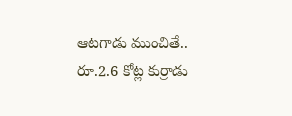ఆటగాడు ముంచితే.. రూ.2.6 కోట్ల కుర్రాడు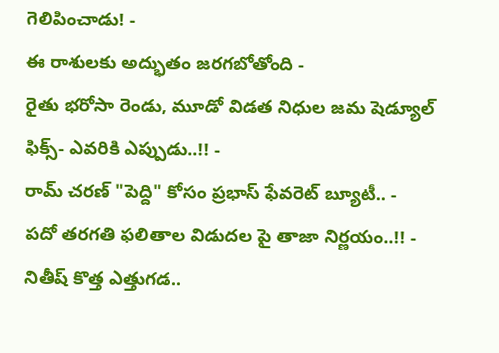గెలిపించాడు! -
ఈ రాశులకు అద్భుతం జరగబోతోంది -
రైతు భరోసా రెండు, మూడో విడత నిధుల జమ షెడ్యూల్ ఫిక్స్- ఎవరికి ఎప్పుడు..!! -
రామ్ చరణ్ "పెద్ది" కోసం ప్రభాస్ ఫేవరెట్ బ్యూటీ.. -
పదో తరగతి ఫలితాల విడుదల పై తాజా నిర్ణయం..!! -
నితీష్ కొత్త ఎత్తుగడ..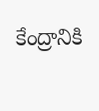కేంద్రానికి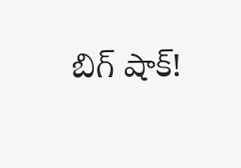బిగ్ షాక్!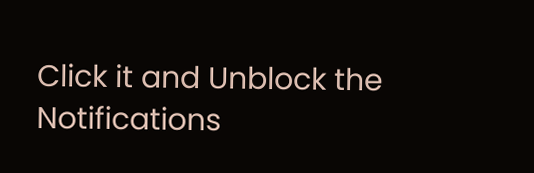Click it and Unblock the Notifications